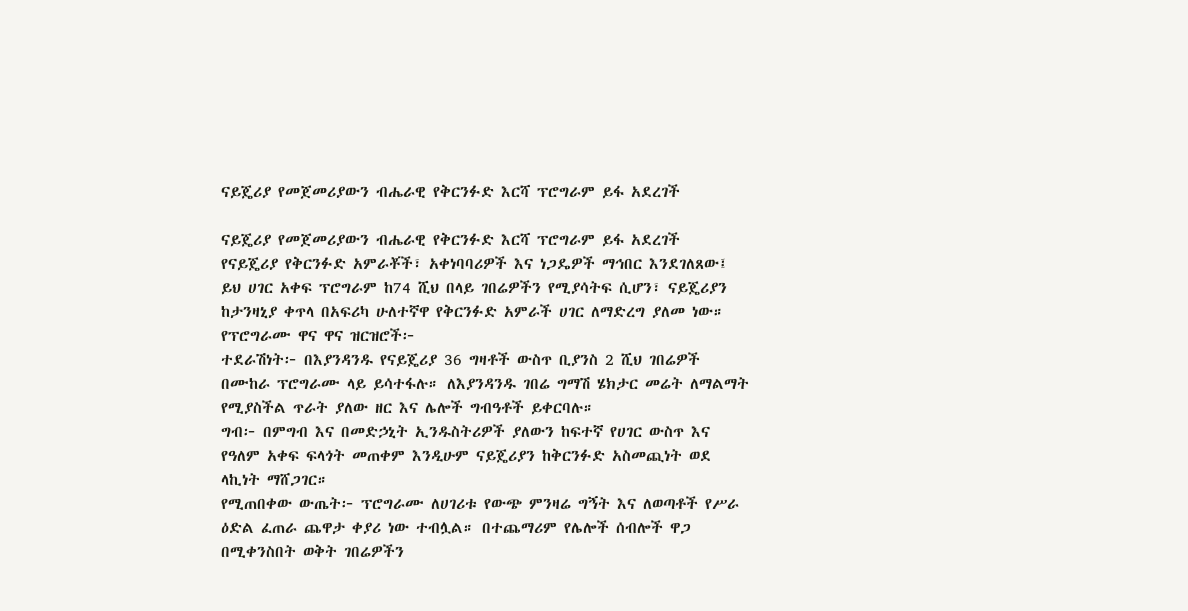ናይጄሪያ የመጀመሪያውን ብሔራዊ የቅርንፉድ እርሻ ፕሮግራም ይፋ አደረገች

ናይጄሪያ የመጀመሪያውን ብሔራዊ የቅርንፉድ እርሻ ፕሮግራም ይፋ አደረገች
የናይጄሪያ የቅርንፉድ አምራቾች፣ አቀነባባሪዎች እና ነጋዴዎች ማኅበር እንደገለጸው፤ ይህ ሀገር አቀፍ ፕሮግራም ከ74 ሺህ በላይ ገበሬዎችን የሚያሳትፍ ሲሆን፣ ናይጄሪያን ከታንዛኒያ ቀጥላ በአፍሪካ ሁለተኛዋ የቅርንፉድ አምራች ሀገር ለማድረግ ያለመ ነው።
የፕሮግራሙ ዋና ዋና ዝርዝሮች፦
ተደራሽነት፦ በእያንዳንዱ የናይጄሪያ 36 ግዛቶች ውስጥ ቢያንስ 2 ሺህ ገበሬዎች በሙከራ ፕሮግራሙ ላይ ይሳተፋሉ። ለእያንዳንዱ ገበሬ ግማሽ ሄክታር መሬት ለማልማት የሚያስችል ጥራት ያለው ዘር እና ሌሎች ግብዓቶች ይቀርባሉ።
ግብ፦ በምግብ እና በመድኃኒት ኢንዱስትሪዎች ያለውን ከፍተኛ የሀገር ውስጥ እና የዓለም አቀፍ ፍላጎት መጠቀም እንዲሁም ናይጄሪያን ከቅርንፉድ አስመጪነት ወደ ላኪነት ማሸጋገር።
የሚጠበቀው ውጤት፦ ፕሮግራሙ ለሀገሪቱ የውጭ ምንዛሬ ግኝት እና ለወጣቶች የሥራ ዕድል ፈጠራ ጨዋታ ቀያሪ ነው ተብሏል። በተጨማሪም የሌሎች ሰብሎች ዋጋ በሚቀንስበት ወቅት ገበሬዎችን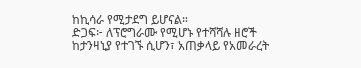ከኪሳራ የሚታደግ ይሆናል።
ድጋፍ፦ ለፕሮግራሙ የሚሆኑ የተሻሻሉ ዘሮች ከታንዛኒያ የተገኙ ሲሆን፣ አጠቃላይ የአመራረት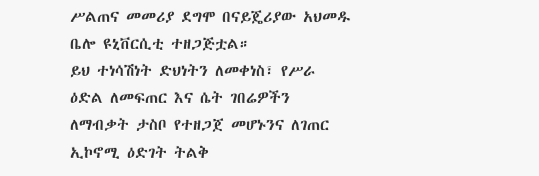ሥልጠና መመሪያ ደግሞ በናይጄሪያው አህመዱ ቤሎ ዩኒቨርሲቲ ተዘጋጅቷል።
ይህ ተነሳሽነት ድህነትን ለመቀነስ፣ የሥራ ዕድል ለመፍጠር እና ሴት ገበሬዎችን ለማብቃት ታስቦ የተዘጋጀ መሆኑንና ለገጠር ኢኮኖሚ ዕድገት ትልቅ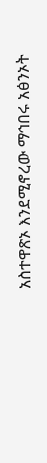አስተዋጽኦ እንደሚኖረው ማኅበሩ አፅንኦት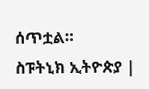ሰጥቷል።
ስፑትኒክ ኢትዮጵያ |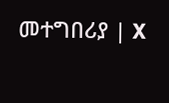መተግበሪያ | X